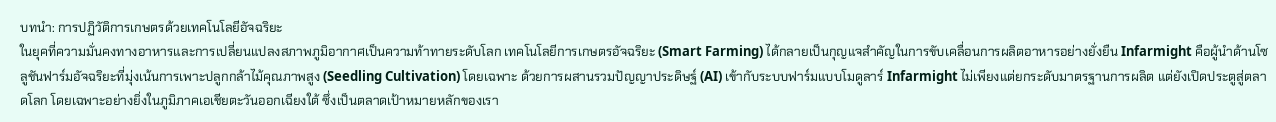บทนำ: การปฏิวัติการเกษตรด้วยเทคโนโลยีอัจฉริยะ
ในยุคที่ความมั่นคงทางอาหารและการเปลี่ยนแปลงสภาพภูมิอากาศเป็นความท้าทายระดับโลก เทคโนโลยีการเกษตรอัจฉริยะ (Smart Farming) ได้กลายเป็นกุญแจสำคัญในการขับเคลื่อนการผลิตอาหารอย่างยั่งยืน Infarmight คือผู้นำด้านโซลูชันฟาร์มอัจฉริยะที่มุ่งเน้นการเพาะปลูกกล้าไม้คุณภาพสูง (Seedling Cultivation) โดยเฉพาะ ด้วยการผสานรวมปัญญาประดิษฐ์ (AI) เข้ากับระบบฟาร์มแบบโมดูลาร์ Infarmight ไม่เพียงแต่ยกระดับมาตรฐานการผลิต แต่ยังเปิดประตูสู่ตลาดโลก โดยเฉพาะอย่างยิ่งในภูมิภาคเอเชียตะวันออกเฉียงใต้ ซึ่งเป็นตลาดเป้าหมายหลักของเรา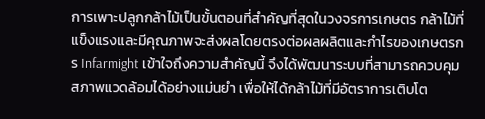การเพาะปลูกกล้าไม้เป็นขั้นตอนที่สำคัญที่สุดในวงจรการเกษตร กล้าไม้ที่แข็งแรงและมีคุณภาพจะส่งผลโดยตรงต่อผลผลิตและกำไรของเกษตรกร Infarmight เข้าใจถึงความสำคัญนี้ จึงได้พัฒนาระบบที่สามารถควบคุมสภาพแวดล้อมได้อย่างแม่นยำ เพื่อให้ได้กล้าไม้ที่มีอัตราการเติบโต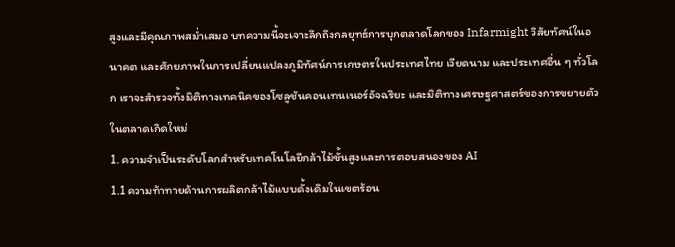สูงและมีคุณภาพสม่ำเสมอ บทความนี้จะเจาะลึกถึงกลยุทธ์การบุกตลาดโลกของ Infarmight วิสัยทัศน์ในอนาคต และศักยภาพในการเปลี่ยนแปลงภูมิทัศน์การเกษตรในประเทศไทย เวียดนาม และประเทศอื่น ๆ ทั่วโลก เราจะสำรวจทั้งมิติทางเทคนิคของโซลูชันคอนเทนเนอร์อัจฉริยะ และมิติทางเศรษฐศาสตร์ของการขยายตัวในตลาดเกิดใหม่
1. ความจำเป็นระดับโลกสำหรับเทคโนโลยีกล้าไม้ขั้นสูงและการตอบสนองของ AI
1.1 ความท้าทายด้านการผลิตกล้าไม้แบบดั้งเดิมในเขตร้อน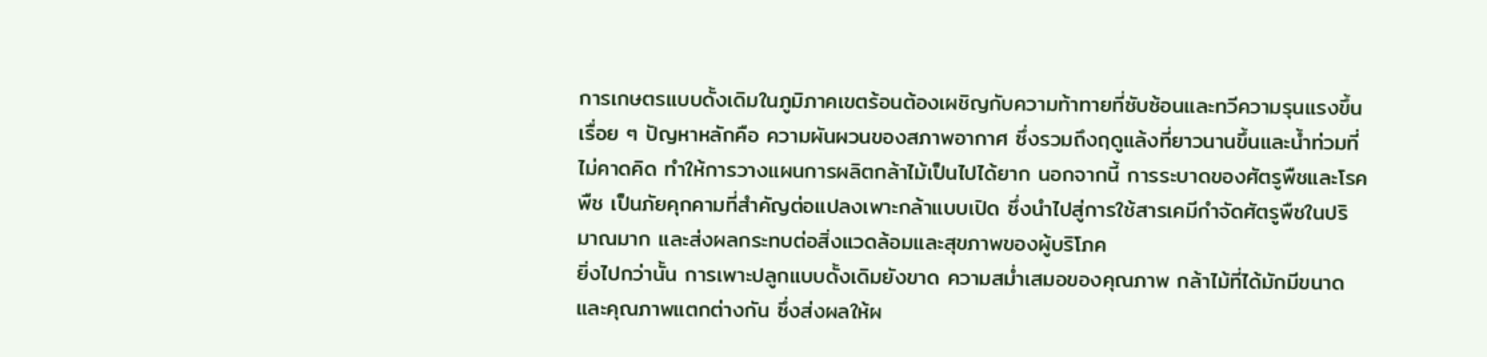การเกษตรแบบดั้งเดิมในภูมิภาคเขตร้อนต้องเผชิญกับความท้าทายที่ซับซ้อนและทวีความรุนแรงขึ้นเรื่อย ๆ ปัญหาหลักคือ ความผันผวนของสภาพอากาศ ซึ่งรวมถึงฤดูแล้งที่ยาวนานขึ้นและน้ำท่วมที่ไม่คาดคิด ทำให้การวางแผนการผลิตกล้าไม้เป็นไปได้ยาก นอกจากนี้ การระบาดของศัตรูพืชและโรคพืช เป็นภัยคุกคามที่สำคัญต่อแปลงเพาะกล้าแบบเปิด ซึ่งนำไปสู่การใช้สารเคมีกำจัดศัตรูพืชในปริมาณมาก และส่งผลกระทบต่อสิ่งแวดล้อมและสุขภาพของผู้บริโภค
ยิ่งไปกว่านั้น การเพาะปลูกแบบดั้งเดิมยังขาด ความสม่ำเสมอของคุณภาพ กล้าไม้ที่ได้มักมีขนาดและคุณภาพแตกต่างกัน ซึ่งส่งผลให้ผ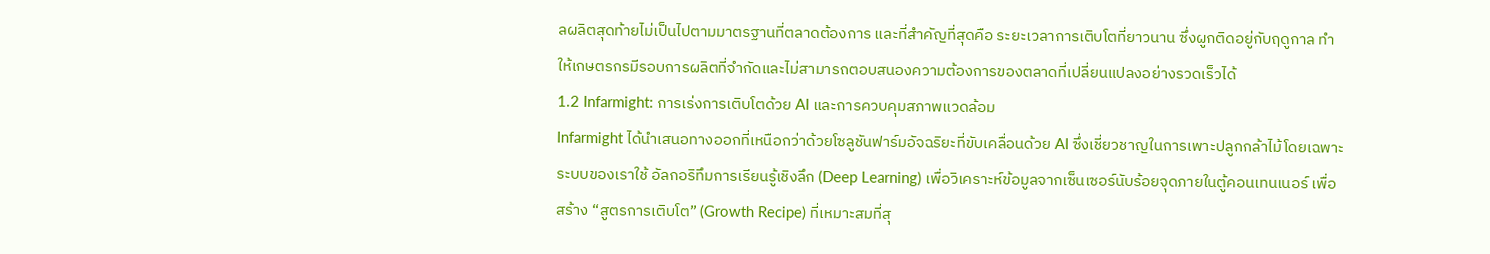ลผลิตสุดท้ายไม่เป็นไปตามมาตรฐานที่ตลาดต้องการ และที่สำคัญที่สุดคือ ระยะเวลาการเติบโตที่ยาวนาน ซึ่งผูกติดอยู่กับฤดูกาล ทำให้เกษตรกรมีรอบการผลิตที่จำกัดและไม่สามารถตอบสนองความต้องการของตลาดที่เปลี่ยนแปลงอย่างรวดเร็วได้
1.2 Infarmight: การเร่งการเติบโตด้วย AI และการควบคุมสภาพแวดล้อม
Infarmight ได้นำเสนอทางออกที่เหนือกว่าด้วยโซลูชันฟาร์มอัจฉริยะที่ขับเคลื่อนด้วย AI ซึ่งเชี่ยวชาญในการเพาะปลูกกล้าไม้โดยเฉพาะ ระบบของเราใช้ อัลกอริทึมการเรียนรู้เชิงลึก (Deep Learning) เพื่อวิเคราะห์ข้อมูลจากเซ็นเซอร์นับร้อยจุดภายในตู้คอนเทนเนอร์ เพื่อสร้าง “สูตรการเติบโต” (Growth Recipe) ที่เหมาะสมที่สุ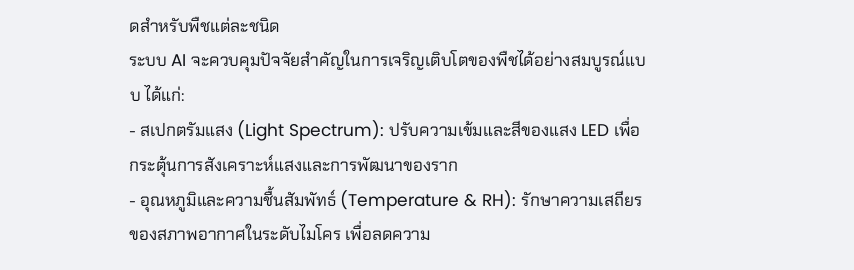ดสำหรับพืชแต่ละชนิด
ระบบ AI จะควบคุมปัจจัยสำคัญในการเจริญเติบโตของพืชได้อย่างสมบูรณ์แบบ ได้แก่:
- สเปกตรัมแสง (Light Spectrum): ปรับความเข้มและสีของแสง LED เพื่อกระตุ้นการสังเคราะห์แสงและการพัฒนาของราก
- อุณหภูมิและความชื้นสัมพัทธ์ (Temperature & RH): รักษาความเสถียรของสภาพอากาศในระดับไมโคร เพื่อลดความ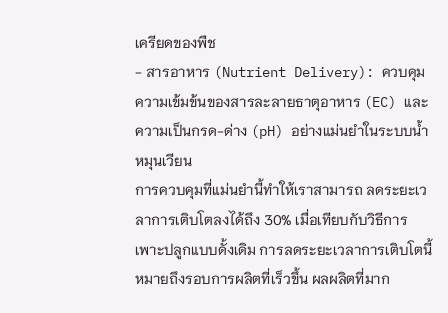เครียดของพืช
- สารอาหาร (Nutrient Delivery): ควบคุมความเข้มข้นของสารละลายธาตุอาหาร (EC) และความเป็นกรด-ด่าง (pH) อย่างแม่นยำในระบบน้ำหมุนเวียน
การควบคุมที่แม่นยำนี้ทำให้เราสามารถ ลดระยะเวลาการเติบโตลงได้ถึง 30% เมื่อเทียบกับวิธีการเพาะปลูกแบบดั้งเดิม การลดระยะเวลาการเติบโตนี้หมายถึงรอบการผลิตที่เร็วขึ้น ผลผลิตที่มาก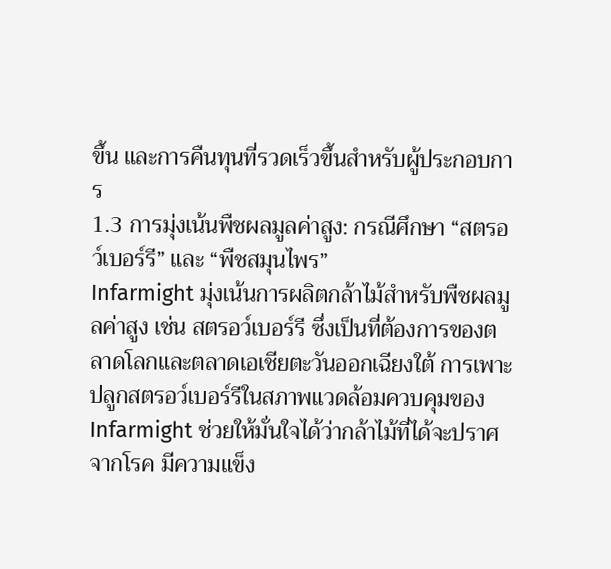ขึ้น และการคืนทุนที่รวดเร็วขึ้นสำหรับผู้ประกอบการ
1.3 การมุ่งเน้นพืชผลมูลค่าสูง: กรณีศึกษา “สตรอว์เบอร์รี” และ “พืชสมุนไพร”
Infarmight มุ่งเน้นการผลิตกล้าไม้สำหรับพืชผลมูลค่าสูง เช่น สตรอว์เบอร์รี ซึ่งเป็นที่ต้องการของตลาดโลกและตลาดเอเชียตะวันออกเฉียงใต้ การเพาะปลูกสตรอว์เบอร์รีในสภาพแวดล้อมควบคุมของ Infarmight ช่วยให้มั่นใจได้ว่ากล้าไม้ที่ได้จะปราศจากโรค มีความแข็ง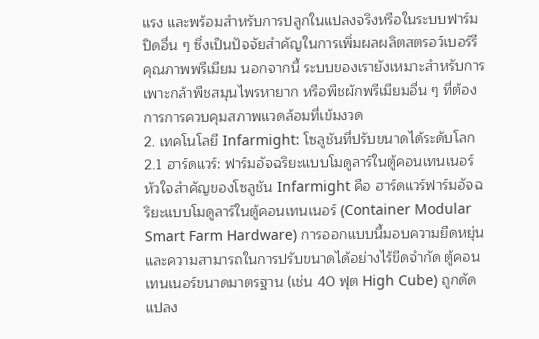แรง และพร้อมสำหรับการปลูกในแปลงจริงหรือในระบบฟาร์มปิดอื่น ๆ ซึ่งเป็นปัจจัยสำคัญในการเพิ่มผลผลิตสตรอว์เบอร์รีคุณภาพพรีเมียม นอกจากนี้ ระบบของเรายังเหมาะสำหรับการเพาะกล้าพืชสมุนไพรหายาก หรือพืชผักพรีเมียมอื่น ๆ ที่ต้องการการควบคุมสภาพแวดล้อมที่เข้มงวด
2. เทคโนโลยี Infarmight: โซลูชันที่ปรับขนาดได้ระดับโลก
2.1 ฮาร์ดแวร์: ฟาร์มอัจฉริยะแบบโมดูลาร์ในตู้คอนเทนเนอร์
หัวใจสำคัญของโซลูชัน Infarmight คือ ฮาร์ดแวร์ฟาร์มอัจฉริยะแบบโมดูลาร์ในตู้คอนเทนเนอร์ (Container Modular Smart Farm Hardware) การออกแบบนี้มอบความยืดหยุ่นและความสามารถในการปรับขนาดได้อย่างไร้ขีดจำกัด ตู้คอนเทนเนอร์ขนาดมาตรฐาน (เช่น 40 ฟุต High Cube) ถูกดัดแปลง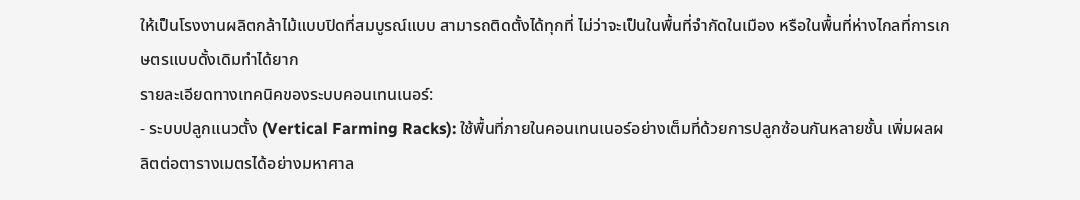ให้เป็นโรงงานผลิตกล้าไม้แบบปิดที่สมบูรณ์แบบ สามารถติดตั้งได้ทุกที่ ไม่ว่าจะเป็นในพื้นที่จำกัดในเมือง หรือในพื้นที่ห่างไกลที่การเกษตรแบบดั้งเดิมทำได้ยาก
รายละเอียดทางเทคนิคของระบบคอนเทนเนอร์:
- ระบบปลูกแนวตั้ง (Vertical Farming Racks): ใช้พื้นที่ภายในคอนเทนเนอร์อย่างเต็มที่ด้วยการปลูกซ้อนกันหลายชั้น เพิ่มผลผลิตต่อตารางเมตรได้อย่างมหาศาล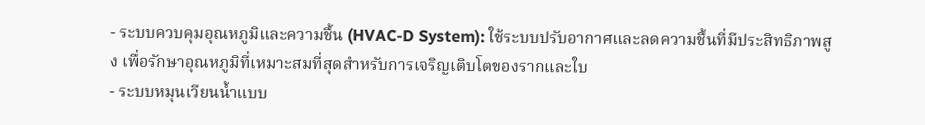- ระบบควบคุมอุณหภูมิและความชื้น (HVAC-D System): ใช้ระบบปรับอากาศและลดความชื้นที่มีประสิทธิภาพสูง เพื่อรักษาอุณหภูมิที่เหมาะสมที่สุดสำหรับการเจริญเติบโตของรากและใบ
- ระบบหมุนเวียนน้ำแบบ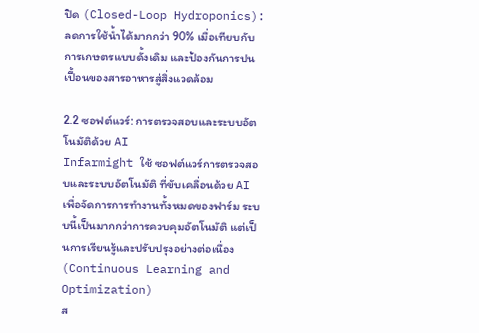ปิด (Closed-Loop Hydroponics): ลดการใช้น้ำได้มากกว่า 90% เมื่อเทียบกับการเกษตรแบบดั้งเดิม และป้องกันการปนเปื้อนของสารอาหารสู่สิ่งแวดล้อม

2.2 ซอฟต์แวร์: การตรวจสอบและระบบอัตโนมัติด้วย AI
Infarmight ใช้ ซอฟต์แวร์การตรวจสอบและระบบอัตโนมัติ ที่ขับเคลื่อนด้วย AI เพื่อจัดการการทำงานทั้งหมดของฟาร์ม ระบบนี้เป็นมากกว่าการควบคุมอัตโนมัติ แต่เป็นการเรียนรู้และปรับปรุงอย่างต่อเนื่อง (Continuous Learning and Optimization)
ส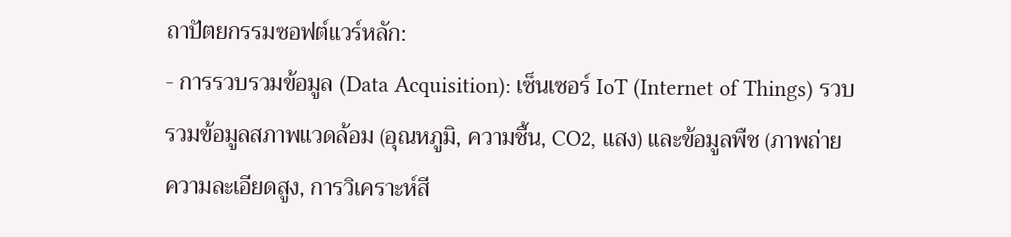ถาปัตยกรรมซอฟต์แวร์หลัก:
- การรวบรวมข้อมูล (Data Acquisition): เซ็นเซอร์ IoT (Internet of Things) รวบรวมข้อมูลสภาพแวดล้อม (อุณหภูมิ, ความชื้น, CO2, แสง) และข้อมูลพืช (ภาพถ่ายความละเอียดสูง, การวิเคราะห์สี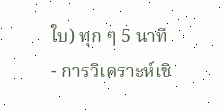ใบ) ทุก ๆ 5 นาที
- การวิเคราะห์เชิ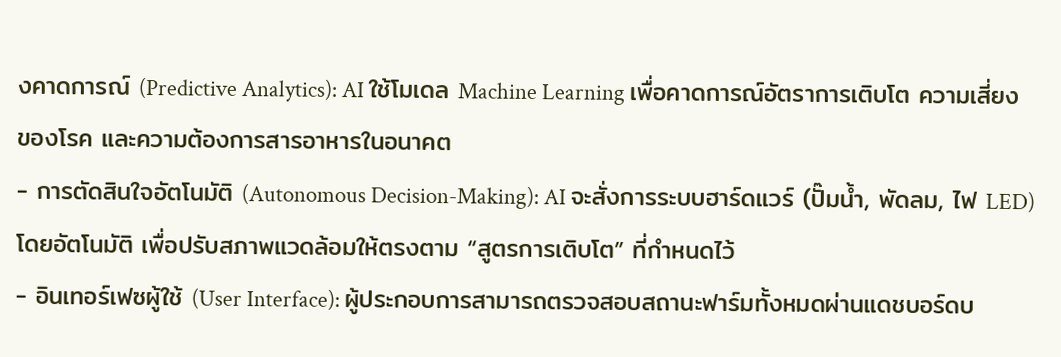งคาดการณ์ (Predictive Analytics): AI ใช้โมเดล Machine Learning เพื่อคาดการณ์อัตราการเติบโต ความเสี่ยงของโรค และความต้องการสารอาหารในอนาคต
- การตัดสินใจอัตโนมัติ (Autonomous Decision-Making): AI จะสั่งการระบบฮาร์ดแวร์ (ปั๊มน้ำ, พัดลม, ไฟ LED) โดยอัตโนมัติ เพื่อปรับสภาพแวดล้อมให้ตรงตาม “สูตรการเติบโต” ที่กำหนดไว้
- อินเทอร์เฟซผู้ใช้ (User Interface): ผู้ประกอบการสามารถตรวจสอบสถานะฟาร์มทั้งหมดผ่านแดชบอร์ดบ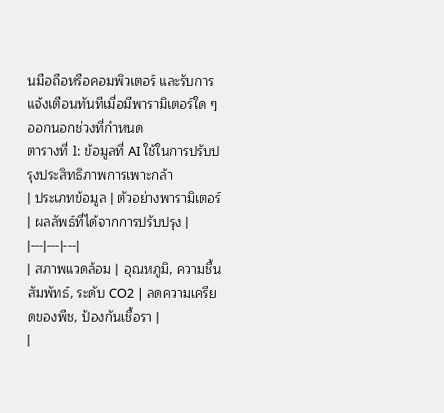นมือถือหรือคอมพิวเตอร์ และรับการแจ้งเตือนทันทีเมื่อมีพารามิเตอร์ใด ๆ ออกนอกช่วงที่กำหนด
ตารางที่ 1: ข้อมูลที่ AI ใช้ในการปรับปรุงประสิทธิภาพการเพาะกล้า
| ประเภทข้อมูล | ตัวอย่างพารามิเตอร์ | ผลลัพธ์ที่ได้จากการปรับปรุง |
|---|---|---|
| สภาพแวดล้อม | อุณหภูมิ, ความชื้นสัมพัทธ์, ระดับ CO2 | ลดความเครียดของพืช, ป้องกันเชื้อรา |
|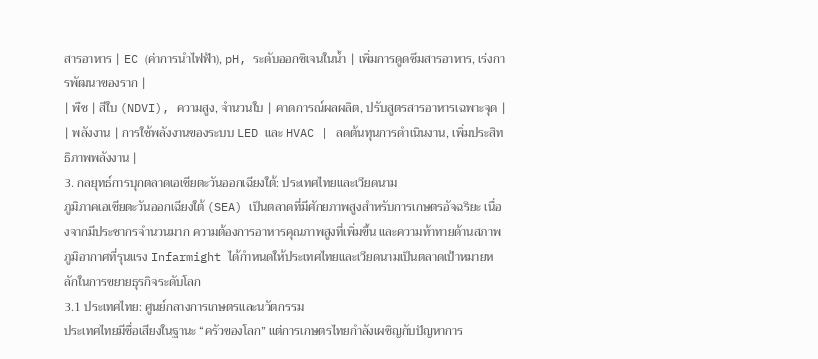สารอาหาร | EC (ค่าการนำไฟฟ้า), pH, ระดับออกซิเจนในน้ำ | เพิ่มการดูดซึมสารอาหาร, เร่งการพัฒนาของราก |
| พืช | สีใบ (NDVI), ความสูง, จำนวนใบ | คาดการณ์ผลผลิต, ปรับสูตรสารอาหารเฉพาะจุด |
| พลังงาน | การใช้พลังงานของระบบ LED และ HVAC | ลดต้นทุนการดำเนินงาน, เพิ่มประสิทธิภาพพลังงาน |
3. กลยุทธ์การบุกตลาดเอเชียตะวันออกเฉียงใต้: ประเทศไทยและเวียดนาม
ภูมิภาคเอเชียตะวันออกเฉียงใต้ (SEA) เป็นตลาดที่มีศักยภาพสูงสำหรับการเกษตรอัจฉริยะ เนื่องจากมีประชากรจำนวนมาก ความต้องการอาหารคุณภาพสูงที่เพิ่มขึ้น และความท้าทายด้านสภาพภูมิอากาศที่รุนแรง Infarmight ได้กำหนดให้ประเทศไทยและเวียดนามเป็นตลาดเป้าหมายหลักในการขยายธุรกิจระดับโลก
3.1 ประเทศไทย: ศูนย์กลางการเกษตรและนวัตกรรม
ประเทศไทยมีชื่อเสียงในฐานะ “ครัวของโลก” แต่การเกษตรไทยกำลังเผชิญกับปัญหาการ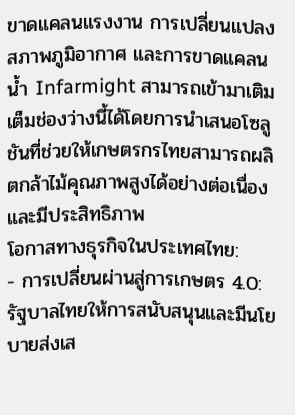ขาดแคลนแรงงาน การเปลี่ยนแปลงสภาพภูมิอากาศ และการขาดแคลนน้ำ Infarmight สามารถเข้ามาเติมเต็มช่องว่างนี้ได้โดยการนำเสนอโซลูชันที่ช่วยให้เกษตรกรไทยสามารถผลิตกล้าไม้คุณภาพสูงได้อย่างต่อเนื่องและมีประสิทธิภาพ
โอกาสทางธุรกิจในประเทศไทย:
- การเปลี่ยนผ่านสู่การเกษตร 4.0: รัฐบาลไทยให้การสนับสนุนและมีนโยบายส่งเส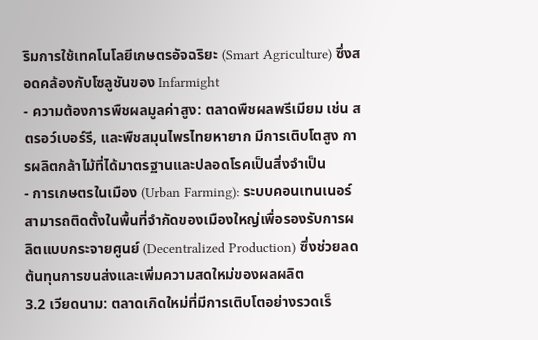ริมการใช้เทคโนโลยีเกษตรอัจฉริยะ (Smart Agriculture) ซึ่งสอดคล้องกับโซลูชันของ Infarmight
- ความต้องการพืชผลมูลค่าสูง: ตลาดพืชผลพรีเมียม เช่น สตรอว์เบอร์รี, และพืชสมุนไพรไทยหายาก มีการเติบโตสูง การผลิตกล้าไม้ที่ได้มาตรฐานและปลอดโรคเป็นสิ่งจำเป็น
- การเกษตรในเมือง (Urban Farming): ระบบคอนเทนเนอร์สามารถติดตั้งในพื้นที่จำกัดของเมืองใหญ่เพื่อรองรับการผลิตแบบกระจายศูนย์ (Decentralized Production) ซึ่งช่วยลดต้นทุนการขนส่งและเพิ่มความสดใหม่ของผลผลิต
3.2 เวียดนาม: ตลาดเกิดใหม่ที่มีการเติบโตอย่างรวดเร็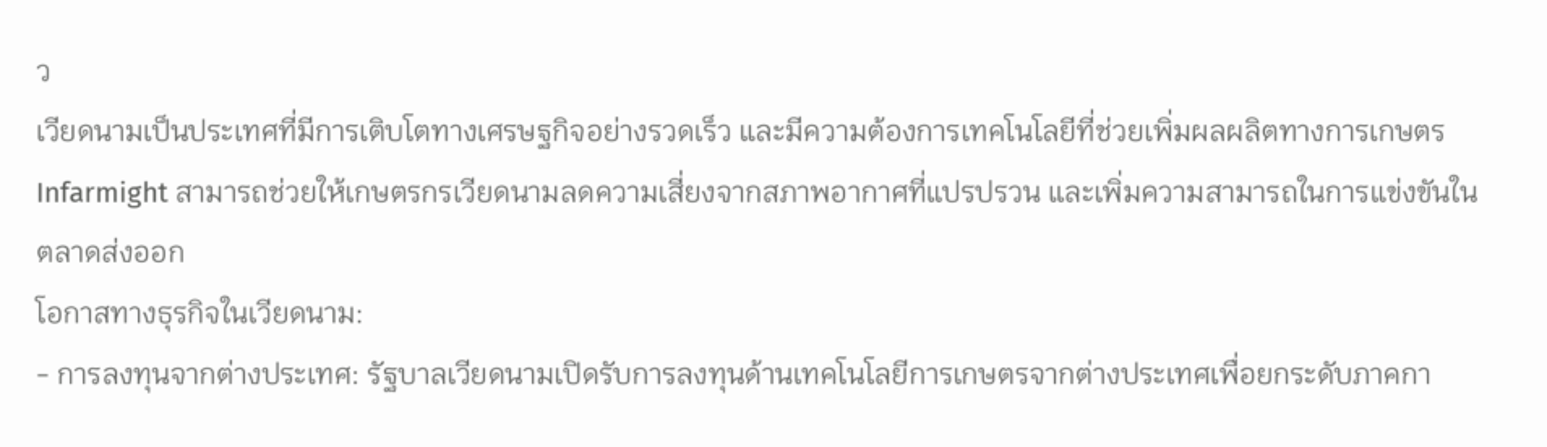ว
เวียดนามเป็นประเทศที่มีการเติบโตทางเศรษฐกิจอย่างรวดเร็ว และมีความต้องการเทคโนโลยีที่ช่วยเพิ่มผลผลิตทางการเกษตร Infarmight สามารถช่วยให้เกษตรกรเวียดนามลดความเสี่ยงจากสภาพอากาศที่แปรปรวน และเพิ่มความสามารถในการแข่งขันในตลาดส่งออก
โอกาสทางธุรกิจในเวียดนาม:
- การลงทุนจากต่างประเทศ: รัฐบาลเวียดนามเปิดรับการลงทุนด้านเทคโนโลยีการเกษตรจากต่างประเทศเพื่อยกระดับภาคกา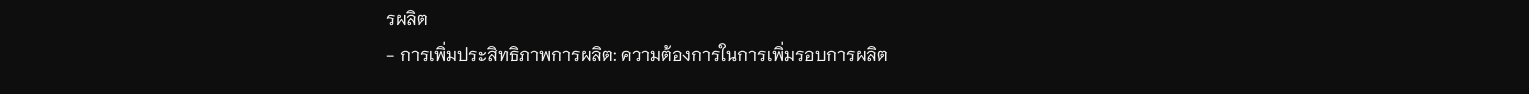รผลิต
- การเพิ่มประสิทธิภาพการผลิต: ความต้องการในการเพิ่มรอบการผลิต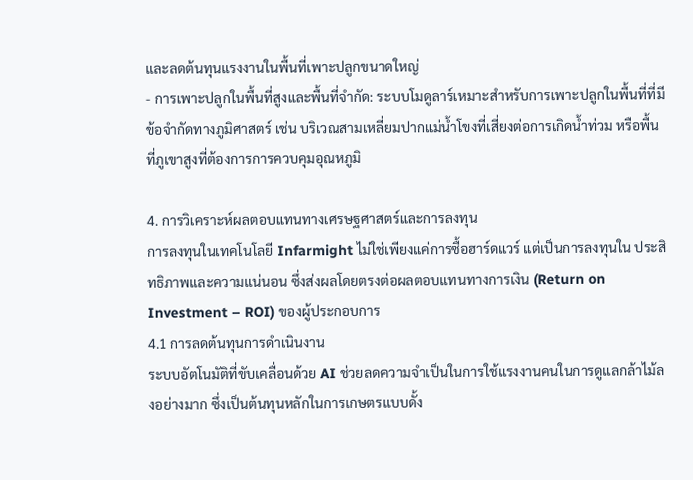และลดต้นทุนแรงงานในพื้นที่เพาะปลูกขนาดใหญ่
- การเพาะปลูกในพื้นที่สูงและพื้นที่จำกัด: ระบบโมดูลาร์เหมาะสำหรับการเพาะปลูกในพื้นที่ที่มีข้อจำกัดทางภูมิศาสตร์ เช่น บริเวณสามเหลี่ยมปากแม่น้ำโขงที่เสี่ยงต่อการเกิดน้ำท่วม หรือพื้นที่ภูเขาสูงที่ต้องการการควบคุมอุณหภูมิ

4. การวิเคราะห์ผลตอบแทนทางเศรษฐศาสตร์และการลงทุน
การลงทุนในเทคโนโลยี Infarmight ไม่ใช่เพียงแค่การซื้อฮาร์ดแวร์ แต่เป็นการลงทุนใน ประสิทธิภาพและความแน่นอน ซึ่งส่งผลโดยตรงต่อผลตอบแทนทางการเงิน (Return on Investment – ROI) ของผู้ประกอบการ
4.1 การลดต้นทุนการดำเนินงาน
ระบบอัตโนมัติที่ขับเคลื่อนด้วย AI ช่วยลดความจำเป็นในการใช้แรงงานคนในการดูแลกล้าไม้ลงอย่างมาก ซึ่งเป็นต้นทุนหลักในการเกษตรแบบดั้ง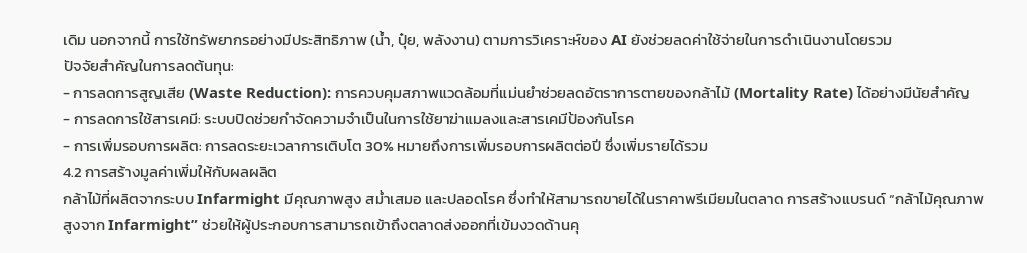เดิม นอกจากนี้ การใช้ทรัพยากรอย่างมีประสิทธิภาพ (น้ำ, ปุ๋ย, พลังงาน) ตามการวิเคราะห์ของ AI ยังช่วยลดค่าใช้จ่ายในการดำเนินงานโดยรวม
ปัจจัยสำคัญในการลดต้นทุน:
- การลดการสูญเสีย (Waste Reduction): การควบคุมสภาพแวดล้อมที่แม่นยำช่วยลดอัตราการตายของกล้าไม้ (Mortality Rate) ได้อย่างมีนัยสำคัญ
- การลดการใช้สารเคมี: ระบบปิดช่วยกำจัดความจำเป็นในการใช้ยาฆ่าแมลงและสารเคมีป้องกันโรค
- การเพิ่มรอบการผลิต: การลดระยะเวลาการเติบโต 30% หมายถึงการเพิ่มรอบการผลิตต่อปี ซึ่งเพิ่มรายได้รวม
4.2 การสร้างมูลค่าเพิ่มให้กับผลผลิต
กล้าไม้ที่ผลิตจากระบบ Infarmight มีคุณภาพสูง สม่ำเสมอ และปลอดโรค ซึ่งทำให้สามารถขายได้ในราคาพรีเมียมในตลาด การสร้างแบรนด์ “กล้าไม้คุณภาพสูงจาก Infarmight” ช่วยให้ผู้ประกอบการสามารถเข้าถึงตลาดส่งออกที่เข้มงวดด้านคุ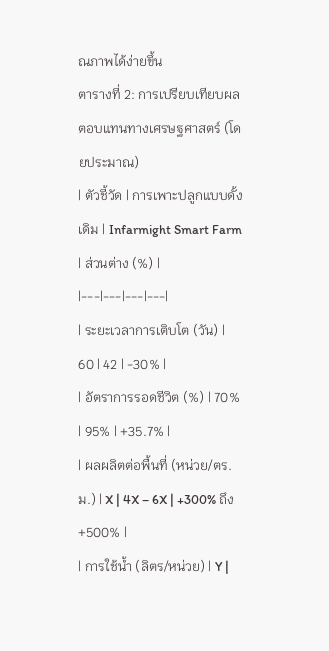ณภาพได้ง่ายขึ้น
ตารางที่ 2: การเปรียบเทียบผลตอบแทนทางเศรษฐศาสตร์ (โดยประมาณ)
| ตัวชี้วัด | การเพาะปลูกแบบดั้งเดิม | Infarmight Smart Farm | ส่วนต่าง (%) |
|---|---|---|---|
| ระยะเวลาการเติบโต (วัน) | 60 | 42 | -30% |
| อัตราการรอดชีวิต (%) | 70% | 95% | +35.7% |
| ผลผลิตต่อพื้นที่ (หน่วย/ตร.ม.) | X | 4X – 6X | +300% ถึง +500% |
| การใช้น้ำ (ลิตร/หน่วย) | Y |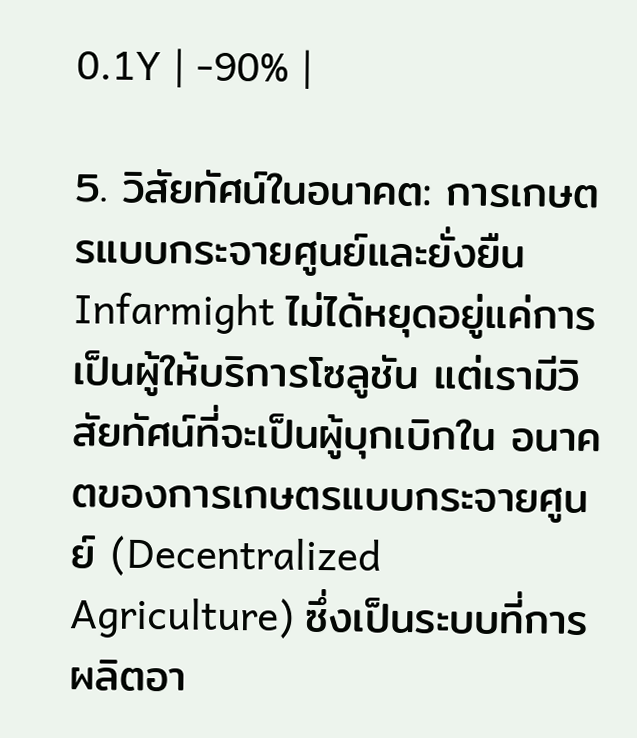0.1Y | -90% |

5. วิสัยทัศน์ในอนาคต: การเกษตรแบบกระจายศูนย์และยั่งยืน
Infarmight ไม่ได้หยุดอยู่แค่การเป็นผู้ให้บริการโซลูชัน แต่เรามีวิสัยทัศน์ที่จะเป็นผู้บุกเบิกใน อนาคตของการเกษตรแบบกระจายศูนย์ (Decentralized Agriculture) ซึ่งเป็นระบบที่การผลิตอา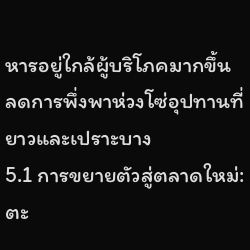หารอยู่ใกล้ผู้บริโภคมากขึ้น ลดการพึ่งพาห่วงโซ่อุปทานที่ยาวและเปราะบาง
5.1 การขยายตัวสู่ตลาดใหม่: ตะ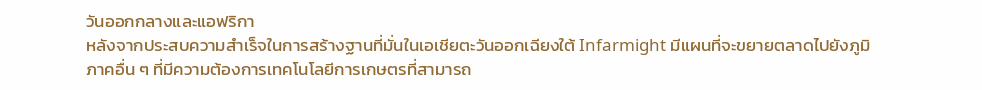วันออกกลางและแอฟริกา
หลังจากประสบความสำเร็จในการสร้างฐานที่มั่นในเอเชียตะวันออกเฉียงใต้ Infarmight มีแผนที่จะขยายตลาดไปยังภูมิภาคอื่น ๆ ที่มีความต้องการเทคโนโลยีการเกษตรที่สามารถ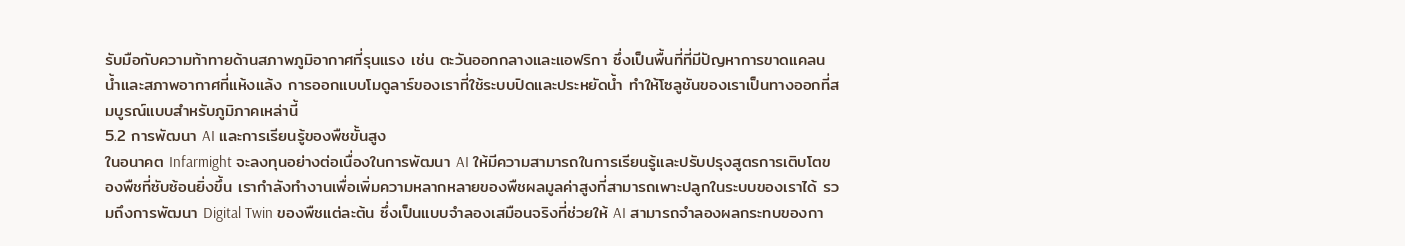รับมือกับความท้าทายด้านสภาพภูมิอากาศที่รุนแรง เช่น ตะวันออกกลางและแอฟริกา ซึ่งเป็นพื้นที่ที่มีปัญหาการขาดแคลนน้ำและสภาพอากาศที่แห้งแล้ง การออกแบบโมดูลาร์ของเราที่ใช้ระบบปิดและประหยัดน้ำ ทำให้โซลูชันของเราเป็นทางออกที่สมบูรณ์แบบสำหรับภูมิภาคเหล่านี้
5.2 การพัฒนา AI และการเรียนรู้ของพืชขั้นสูง
ในอนาคต Infarmight จะลงทุนอย่างต่อเนื่องในการพัฒนา AI ให้มีความสามารถในการเรียนรู้และปรับปรุงสูตรการเติบโตของพืชที่ซับซ้อนยิ่งขึ้น เรากำลังทำงานเพื่อเพิ่มความหลากหลายของพืชผลมูลค่าสูงที่สามารถเพาะปลูกในระบบของเราได้ รวมถึงการพัฒนา Digital Twin ของพืชแต่ละต้น ซึ่งเป็นแบบจำลองเสมือนจริงที่ช่วยให้ AI สามารถจำลองผลกระทบของกา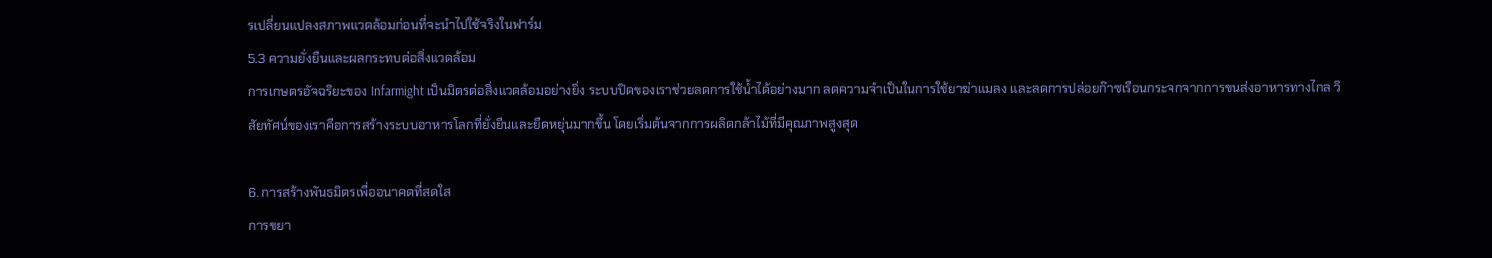รเปลี่ยนแปลงสภาพแวดล้อมก่อนที่จะนำไปใช้จริงในฟาร์ม
5.3 ความยั่งยืนและผลกระทบต่อสิ่งแวดล้อม
การเกษตรอัจฉริยะของ Infarmight เป็นมิตรต่อสิ่งแวดล้อมอย่างยิ่ง ระบบปิดของเราช่วยลดการใช้น้ำได้อย่างมาก ลดความจำเป็นในการใช้ยาฆ่าแมลง และลดการปล่อยก๊าซเรือนกระจกจากการขนส่งอาหารทางไกล วิสัยทัศน์ของเราคือการสร้างระบบอาหารโลกที่ยั่งยืนและยืดหยุ่นมากขึ้น โดยเริ่มต้นจากการผลิตกล้าไม้ที่มีคุณภาพสูงสุด

6. การสร้างพันธมิตรเพื่ออนาคตที่สดใส
การขยา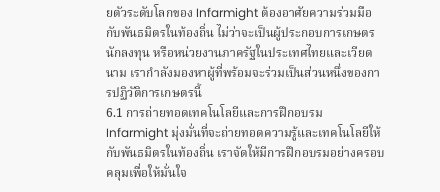ยตัวระดับโลกของ Infarmight ต้องอาศัยความร่วมมือกับพันธมิตรในท้องถิ่น ไม่ว่าจะเป็นผู้ประกอบการเกษตร นักลงทุน หรือหน่วยงานภาครัฐในประเทศไทยและเวียดนาม เรากำลังมองหาผู้ที่พร้อมจะร่วมเป็นส่วนหนึ่งของการปฏิวัติการเกษตรนี้
6.1 การถ่ายทอดเทคโนโลยีและการฝึกอบรม
Infarmight มุ่งมั่นที่จะถ่ายทอดความรู้และเทคโนโลยีให้กับพันธมิตรในท้องถิ่น เราจัดให้มีการฝึกอบรมอย่างครอบคลุมเพื่อให้มั่นใจ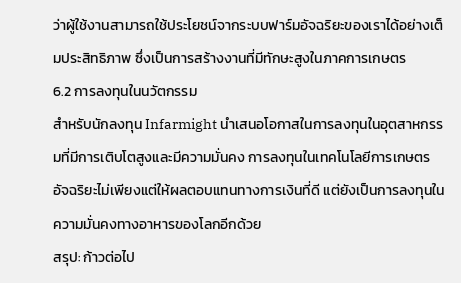ว่าผู้ใช้งานสามารถใช้ประโยชน์จากระบบฟาร์มอัจฉริยะของเราได้อย่างเต็มประสิทธิภาพ ซึ่งเป็นการสร้างงานที่มีทักษะสูงในภาคการเกษตร
6.2 การลงทุนในนวัตกรรม
สำหรับนักลงทุน Infarmight นำเสนอโอกาสในการลงทุนในอุตสาหกรรมที่มีการเติบโตสูงและมีความมั่นคง การลงทุนในเทคโนโลยีการเกษตรอัจฉริยะไม่เพียงแต่ให้ผลตอบแทนทางการเงินที่ดี แต่ยังเป็นการลงทุนในความมั่นคงทางอาหารของโลกอีกด้วย
สรุป: ก้าวต่อไป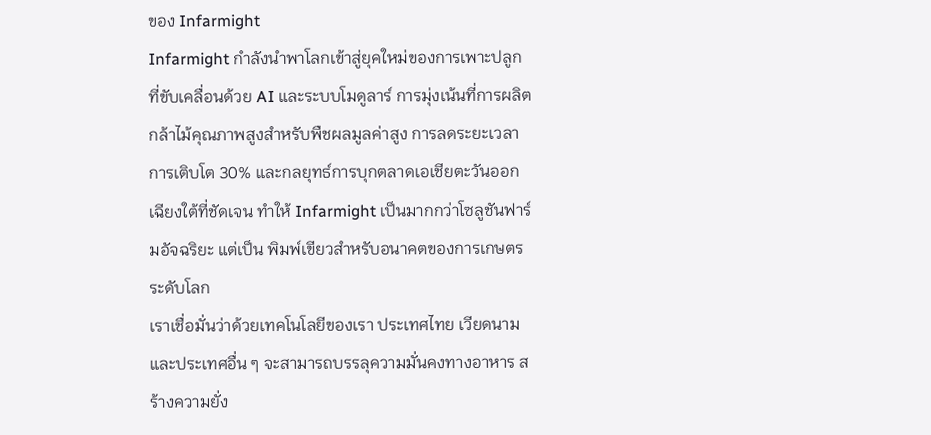ของ Infarmight
Infarmight กำลังนำพาโลกเข้าสู่ยุคใหม่ของการเพาะปลูกที่ขับเคลื่อนด้วย AI และระบบโมดูลาร์ การมุ่งเน้นที่การผลิตกล้าไม้คุณภาพสูงสำหรับพืชผลมูลค่าสูง การลดระยะเวลาการเติบโต 30% และกลยุทธ์การบุกตลาดเอเชียตะวันออกเฉียงใต้ที่ชัดเจน ทำให้ Infarmight เป็นมากกว่าโซลูชันฟาร์มอัจฉริยะ แต่เป็น พิมพ์เขียวสำหรับอนาคตของการเกษตรระดับโลก
เราเชื่อมั่นว่าด้วยเทคโนโลยีของเรา ประเทศไทย เวียดนาม และประเทศอื่น ๆ จะสามารถบรรลุความมั่นคงทางอาหาร สร้างความยั่ง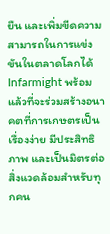ยืน และเพิ่มขีดความสามารถในการแข่งขันในตลาดโลกได้ Infarmight พร้อมแล้วที่จะร่วมสร้างอนาคตที่การเกษตรเป็นเรื่องง่าย มีประสิทธิภาพ และเป็นมิตรต่อสิ่งแวดล้อมสำหรับทุกคน